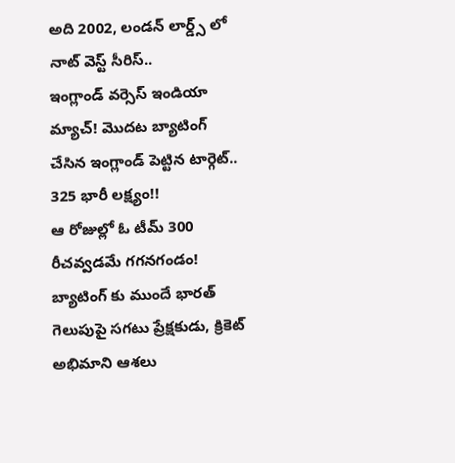అది 2002, లండన్ లార్డ్స్ లో నాట్ వెస్ట్ సీరిస్..
ఇంగ్లాండ్ వర్సెస్ ఇండియా మ్యాచ్! మొదట బ్యాటింగ్ చేసిన ఇంగ్లాండ్ పెట్టిన టార్గెట్.. 325 భారీ లక్ష్యం!!
ఆ రోజుల్లో ఓ టీమ్ 300 రీచవ్వడమే గగనగండం!
బ్యాటింగ్ కు ముందే భారత్ గెలుపుపై సగటు ప్రేక్షకుడు, క్రికెట్ అభిమాని ఆశలు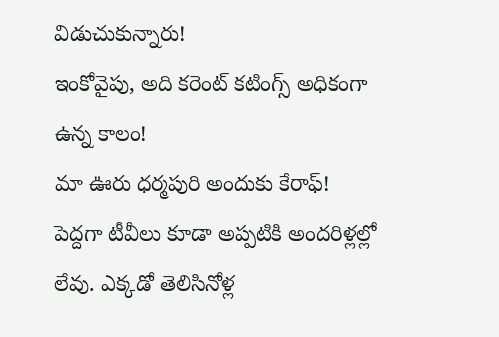విడుచుకున్నారు!
ఇంకోవైపు, అది కరెంట్ కటింగ్స్ అధికంగా ఉన్న కాలం!
మా ఊరు ధర్మపురి అందుకు కేరాఫ్! పెద్దగా టీవీలు కూడా అప్పటికి అందరిళ్లల్లో లేవు. ఎక్కడో తెలిసినోళ్ల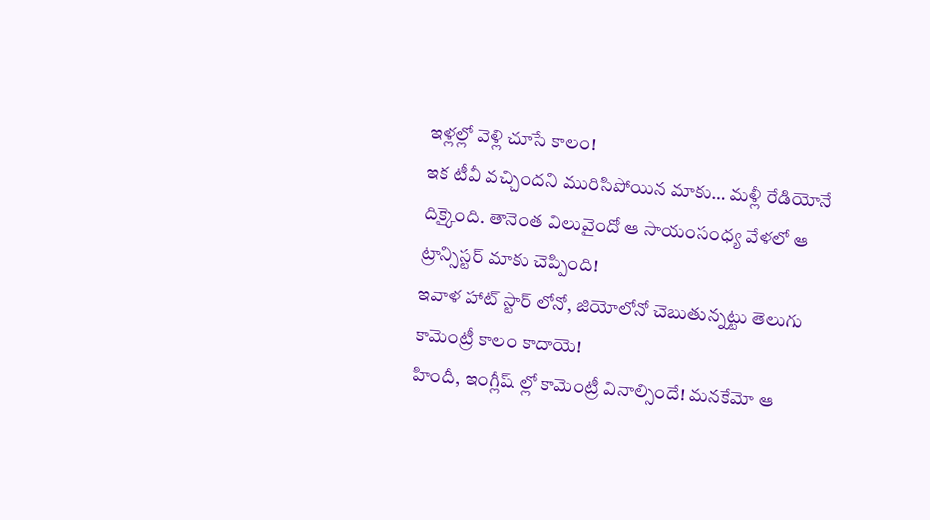ఇళ్లల్లో వెళ్లి చూసే కాలం!
ఇక టీవీ వచ్చిందని మురిసిపోయిన మాకు… మళ్లీ రేడియోనే దిక్కైంది. తానెంత విలువైందో ఆ సాయంసంధ్య వేళలో ఆ ట్రాన్సిస్టర్ మాకు చెప్పింది!
ఇవాళ హాట్ స్టార్ లోనో, జియోలోనో చెబుతున్నట్టు తెలుగు కామెంట్రీ కాలం కాదాయె!
హిందీ, ఇంగ్లీష్ ల్లో కామెంట్రీ వినాల్సిందే! మనకేమో ఆ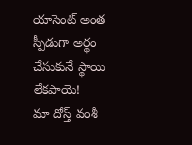యాసెంట్ అంత స్పీడుగా అర్థం చేసుకునే స్థాయి లేకపాయె!
మా దోస్త్ వంశీ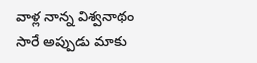వాళ్ల నాన్న విశ్వనాథం సారే అప్పుడు మాకు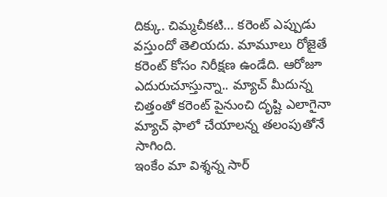దిక్కు. చిమ్మచీకటి… కరెంట్ ఎప్పుడు వస్తుందో తెలియదు. మామూలు రోజైతే కరెంట్ కోసం నిరీక్షణ ఉండేది. ఆరోజూ ఎదురుచూస్తున్నా.. మ్యాచ్ మీదున్న చిత్తంతో కరెంట్ పైనుంచి దృష్టి ఎలాగైనా మ్యాచ్ ఫాలో చేయాలన్న తలంపుతోనే సాగింది.
ఇంకేం మా విశ్శన్న సార్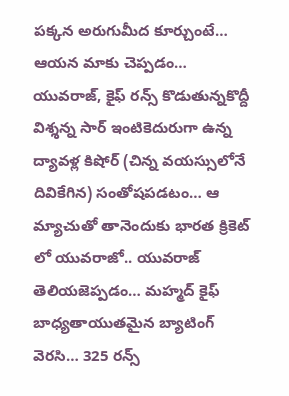పక్కన అరుగుమీద కూర్చుంటే… ఆయన మాకు చెప్పడం… యువరాజ్, కైఫ్ రన్స్ కొడుతున్నకొద్దీ విశ్శన్న సార్ ఇంటికెదురుగా ఉన్న ద్యావళ్ల కిషోర్ (చిన్న వయస్సులోనే దివికేగిన) సంతోషపడటం… ఆ మ్యాచుతో తానెందుకు భారత క్రికెట్ లో యువరాజో.. యువరాజ్ తెలియజెప్పడం… మహ్మద్ కైఫ్ బాధ్యతాయుతమైన బ్యాటింగ్ వెరసి… 325 రన్స్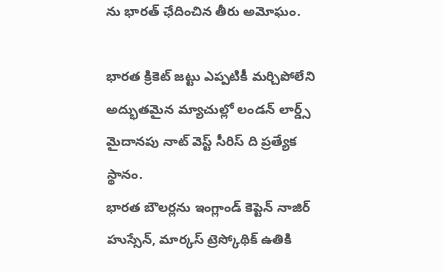ను భారత్ ఛేదించిన తీరు అమోఘం.

భారత క్రికెట్ జట్టు ఎప్పటికీ మర్చిపోలేని అద్భుతమైన మ్యాచుల్లో లండన్ లార్డ్స్ మైదానపు నాట్ వెస్ట్ సీరిస్ ది ప్రత్యేక స్థానం.
భారత బౌలర్లను ఇంగ్లాండ్ కెప్టెన్ నాజిర్ హుస్సేన్, మార్కస్ ట్రెస్కోథిక్ ఉతికి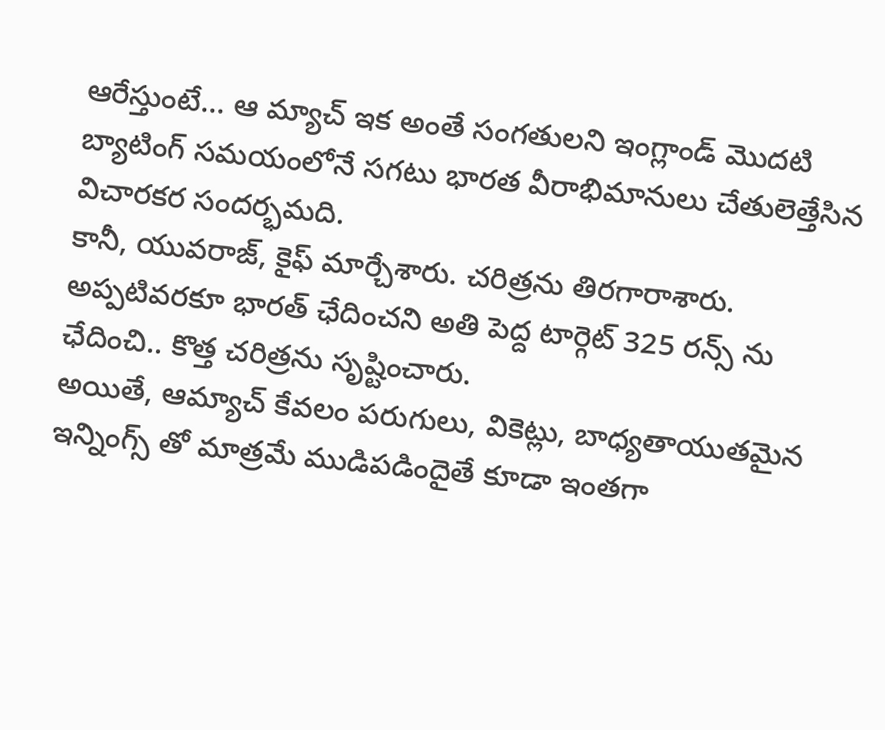ఆరేస్తుంటే… ఆ మ్యాచ్ ఇక అంతే సంగతులని ఇంగ్లాండ్ మొదటి బ్యాటింగ్ సమయంలోనే సగటు భారత వీరాభిమానులు చేతులెత్తేసిన విచారకర సందర్భమది.
కానీ, యువరాజ్, కైఫ్ మార్చేశారు. చరిత్రను తిరగారాశారు. అప్పటివరకూ భారత్ ఛేదించని అతి పెద్ద టార్గెట్ 325 రన్స్ ను ఛేదించి.. కొత్త చరిత్రను సృష్టించారు.
అయితే, ఆమ్యాచ్ కేవలం పరుగులు, వికెట్లు, బాధ్యతాయుతమైన ఇన్నింగ్స్ తో మాత్రమే ముడిపడిందైతే కూడా ఇంతగా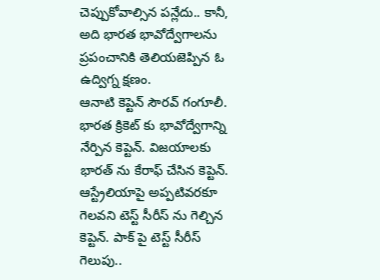చెప్పుకోవాల్సిన పన్లేదు.. కానీ, అది భారత భావోద్వేగాలను ప్రపంచానికి తెలియజెప్పిన ఓ ఉద్విగ్న క్షణం.
ఆనాటి కెప్టెన్ సౌరవ్ గంగూలీ. భారత క్రికెట్ కు భావోద్వేగాన్ని నేర్పిన కెప్టెన్. విజయాలకు భారత్ ను కేరాఫ్ చేసిన కెప్టెన్. ఆస్ట్రేలియాపై అప్పటివరకూ గెలవని టెస్ట్ సీరీస్ ను గెల్చిన కెప్టెన్. పాక్ పై టెస్ట్ సీరీస్ గెలుపు..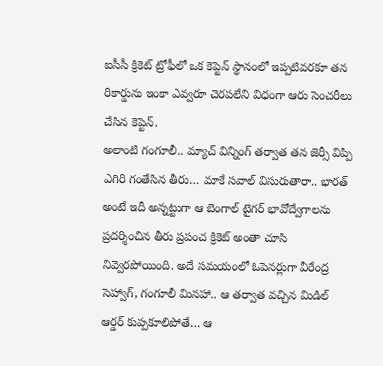ఐసీసీ క్రికెట్ ట్రోఫీలో ఒక కెప్టెన్ స్థానంలో ఇప్పటివరకూ తన రికార్డును ఇంకా ఎవ్వరూ చెరపలేని విధంగా ఆరు సెంచరీలు చేసిన కెప్టెన్.
అలాంటి గంగూలీ.. మ్యాచ్ విన్నింగ్ తర్వాత తన జెర్సీ విప్పి ఎగిరి గంతేసిన తీరు… మాకే సవాల్ విసురుతారా.. భారత్ అంటే ఇదీ అన్నట్టుగా ఆ బెంగాల్ టైగర్ భావోద్వేగాలను ప్రదర్శించిన తీరు ప్రపంచ క్రికెట్ అంతా చూసి నివ్వెరపోయింది. అదే సమయంలో ఓపెనర్లుగా వీరేంద్ర సెహ్వాగ్, గంగూలీ మినహా.. ఆ తర్వాత వచ్చిన మిడిల్ ఆర్డర్ కుప్పకూలిపోతే… ఆ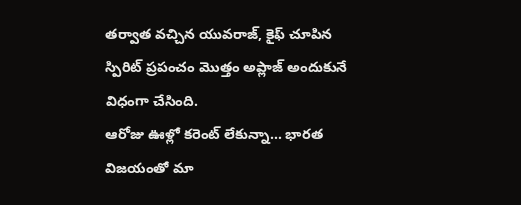తర్వాత వచ్చిన యువరాజ్, కైఫ్ చూపిన స్పిరిట్ ప్రపంచం మొత్తం అప్లాజ్ అందుకునే విధంగా చేసింది.
ఆరోజు ఊళ్లో కరెంట్ లేకున్నా… భారత విజయంతో మా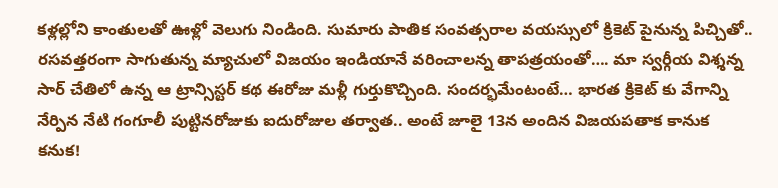కళ్లల్లోని కాంతులతో ఊళ్లో వెలుగు నిండింది. సుమారు పాతిక సంవత్సరాల వయస్సులో క్రికెట్ పైనున్న పిచ్చితో.. రసవత్తరంగా సాగుతున్న మ్యాచులో విజయం ఇండియానే వరించాలన్న తాపత్రయంతో…. మా స్వర్గీయ విశ్శన్న సార్ చేతిలో ఉన్న ఆ ట్రాన్సిస్టర్ కథ ఈరోజు మళ్లీ గుర్తుకొచ్చింది. సందర్భమేంటంటే… భారత క్రికెట్ కు వేగాన్ని నేర్పిన నేటి గంగూలీ పుట్టినరోజుకు ఐదురోజుల తర్వాత.. అంటే జూలై 13న అందిన విజయపతాక కానుక కనుక!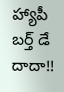హ్యాపీ బర్త్ డే దాదా!!